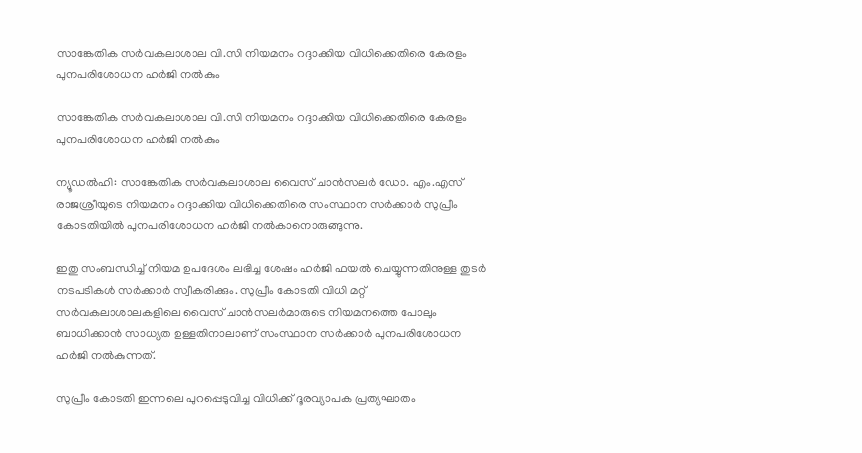സാങ്കേതിക സര്‍വകലാശാല വി.സി നിയമനം റദ്ദാക്കിയ വിധിക്കെതിരെ കേരളം പുനപരിശോധന ഹര്‍ജി നല്‍കും

സാങ്കേതിക സര്‍വകലാശാല വി.സി നിയമനം റദ്ദാക്കിയ വിധിക്കെതിരെ കേരളം പുനപരിശോധന ഹര്‍ജി നല്‍കും

ന്യൂഡല്‍ഹി: സാങ്കേതിക സര്‍വകലാശാല വൈസ് ചാന്‍സലര്‍ ഡോ. എം.എസ് രാജശ്രീയുടെ നിയമനം റദ്ദാക്കിയ വിധിക്കെതിരെ സംസ്ഥാന സര്‍ക്കാര്‍ സുപ്രീം കോടതിയില്‍ പുനപരിശോധന ഹര്‍ജി നല്‍കാനൊരുങ്ങുന്നു.

ഇതു സംബന്ധിച്ച് നിയമ ഉപദേശം ലഭിച്ച ശേഷം ഹര്‍ജി ഫയല്‍ ചെയ്യുന്നതിനുള്ള തുടര്‍ നടപടികള്‍ സര്‍ക്കാര്‍ സ്വീകരിക്കും. സുപ്രീം കോടതി വിധി മറ്റ് സര്‍വകലാശാലകളിലെ വൈസ് ചാന്‍സലര്‍മാരുടെ നിയമനത്തെ പോലും ബാധിക്കാന്‍ സാധ്യത ഉള്ളതിനാലാണ് സംസ്ഥാന സര്‍ക്കാര്‍ പുനപരിശോധന ഹര്‍ജി നല്‍കുന്നത്.

സുപ്രീം കോടതി ഇന്നലെ പുറപ്പെടുവിച്ച വിധിക്ക് ദൂരവ്യാപക പ്രത്യഘാതം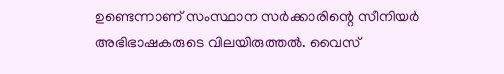ഉണ്ടെന്നാണ് സംസ്ഥാന സര്‍ക്കാരിന്റെ സീനിയര്‍ അഭിഭാഷകരുടെ വിലയിരുത്തല്‍. വൈസ്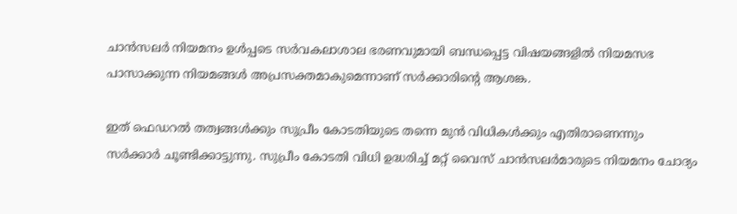ചാന്‍സലര്‍ നിയമനം ഉള്‍പ്പടെ സര്‍വകലാശാല ഭരണവുമായി ബന്ധപ്പെട്ട വിഷയങ്ങളില്‍ നിയമസഭ പാസാക്കുന്ന നിയമങ്ങള്‍ അപ്രസക്തമാകുമെന്നാണ് സര്‍ക്കാരിന്റെ ആശങ്ക.

ഇത് ഫെഡറല്‍ തത്വങ്ങള്‍ക്കും സുപ്രീം കോടതിയുടെ തന്നെ മുന്‍ വിധികള്‍ക്കും എതിരാണെന്നും സര്‍ക്കാര്‍ ചൂണ്ടിക്കാട്ടുന്നു. സുപ്രീം കോടതി വിധി ഉദ്ധരിച്ച് മറ്റ് വൈസ് ചാന്‍സലര്‍മാരുടെ നിയമനം ചോദ്യം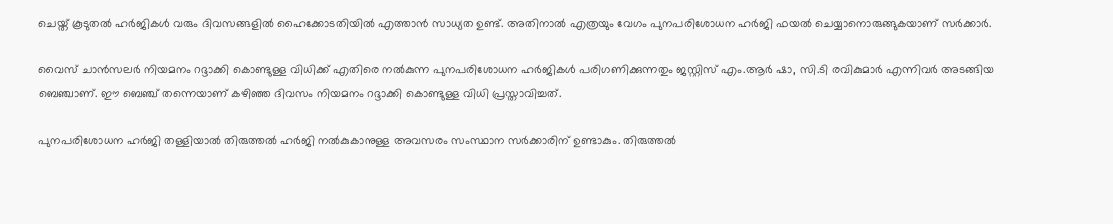ചെയ്ത് കൂടുതല്‍ ഹര്‍ജികള്‍ വരും ദിവസങ്ങളില്‍ ഹൈക്കോടതിയില്‍ എത്താന്‍ സാധ്യത ഉണ്ട്. അതിനാല്‍ എത്രയും വേഗം പുനപരിശോധന ഹര്‍ജി ഫയല്‍ ചെയ്യാനൊരുങ്ങുകയാണ് സര്‍ക്കാര്‍.

വൈസ് ചാന്‍സലര്‍ നിയമനം റദ്ദാക്കി കൊണ്ടുള്ള വിധിക്ക് എതിരെ നല്‍കുന്ന പുനപരിശോധന ഹര്‍ജികള്‍ പരിഗണിക്കുന്നതും ജസ്റ്റിസ് എം.ആര്‍ ഷാ, സി.ടി രവികുമാര്‍ എന്നിവര്‍ അടങ്ങിയ ബെഞ്ചാണ്. ഈ ബെഞ്ച് തന്നെയാണ് കഴിഞ്ഞ ദിവസം നിയമനം റദ്ദാക്കി കൊണ്ടുള്ള വിധി പ്രസ്താവിച്ചത്.

പുനപരിശോധന ഹര്‍ജി തള്ളിയാല്‍ തിരുത്തല്‍ ഹര്‍ജി നല്‍കുകാനുള്ള അവസരം സംസ്ഥാന സര്‍ക്കാരിന് ഉണ്ടാകും. തിരുത്തല്‍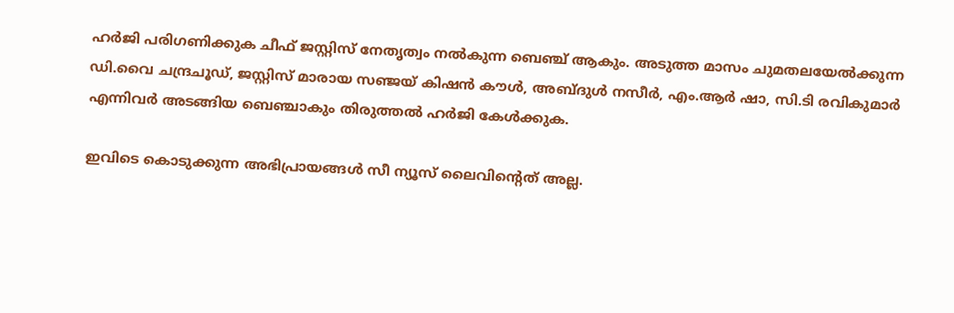ഹര്‍ജി പരിഗണിക്കുക ചീഫ് ജസ്റ്റിസ് നേതൃത്വം നല്‍കുന്ന ബെഞ്ച് ആകും. അടുത്ത മാസം ചുമതലയേല്‍ക്കുന്ന ഡി.വൈ ചന്ദ്രചൂഡ്, ജസ്റ്റിസ് മാരായ സഞ്ജയ് കിഷന്‍ കൗള്‍, അബ്ദുള്‍ നസീര്‍, എം.ആര്‍ ഷാ, സി.ടി രവികുമാര്‍ എന്നിവര്‍ അടങ്ങിയ ബെഞ്ചാകും തിരുത്തല്‍ ഹര്‍ജി കേള്‍ക്കുക.

ഇവിടെ കൊടുക്കുന്ന അഭിപ്രായങ്ങള്‍ സീ ന്യൂസ് ലൈവിന്റെത് അല്ല.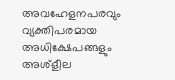അവഹേളനപരവും വ്യക്തിപരമായ അധിക്ഷേപങ്ങളും അശ്‌ളീല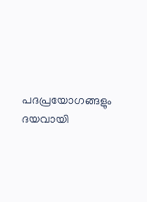പദപ്രയോഗങ്ങളും ദയവായി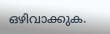ഒഴിവാക്കുക.